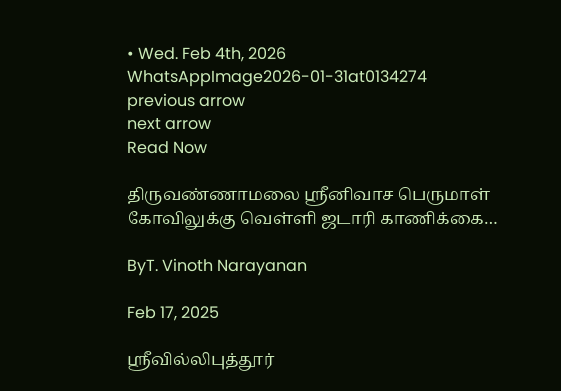• Wed. Feb 4th, 2026
WhatsAppImage2026-01-31at0134274
previous arrow
next arrow
Read Now

திருவண்ணாமலை ஸ்ரீனிவாச பெருமாள் கோவிலுக்கு வெள்ளி ஜடாரி காணிக்கை…

ByT. Vinoth Narayanan

Feb 17, 2025

ஸ்ரீவில்லிபுத்தூர்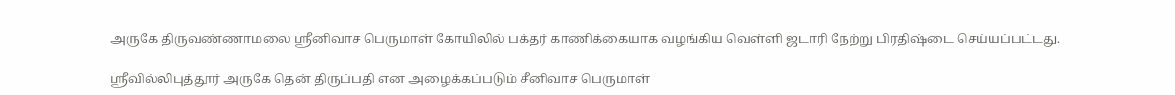அருகே திருவண்ணாமலை ஸ்ரீனிவாச பெருமாள் கோயிலில் பக்தர் காணிக்கையாக வழங்கிய வெள்ளி ஜடாரி நேற்று பிரதிஷ்டை செய்யப்பட்டது.

ஸ்ரீவில்லிபுத்தூர் அருகே தென் திருப்பதி என அழைக்கப்படும் சீனிவாச பெருமாள்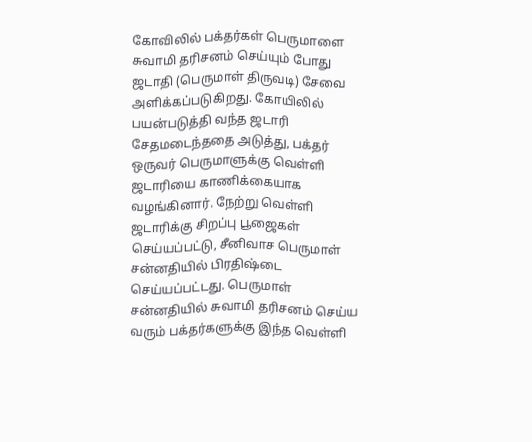கோவிலில் பக்தர்கள் பெருமாளை சுவாமி தரிசனம் செய்யும் போது ஜடாதி (பெருமாள் திருவடி) சேவை அளிக்கப்படுகிறது. கோயிலில் பயன்படுத்தி வந்த ஜடாரி சேதமடைந்ததை அடுத்து, பக்தர் ஒருவர் பெருமாளுக்கு வெள்ளி ஜடாரியை காணிக்கையாக வழங்கினார். நேற்று வெள்ளி ஜடாரிக்கு சிறப்பு பூஜைகள் செய்யப்பட்டு, சீனிவாச பெருமாள் சன்னதியில் பிரதிஷ்டை செய்யப்பட்டது. பெருமாள் சன்னதியில் சுவாமி தரிசனம் செய்ய வரும் பக்தர்களுக்கு இந்த வெள்ளி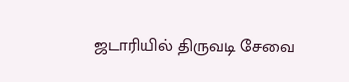ஜடாரியில் திருவடி சேவை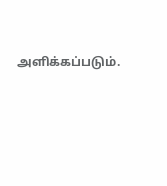அளிக்கப்படும்.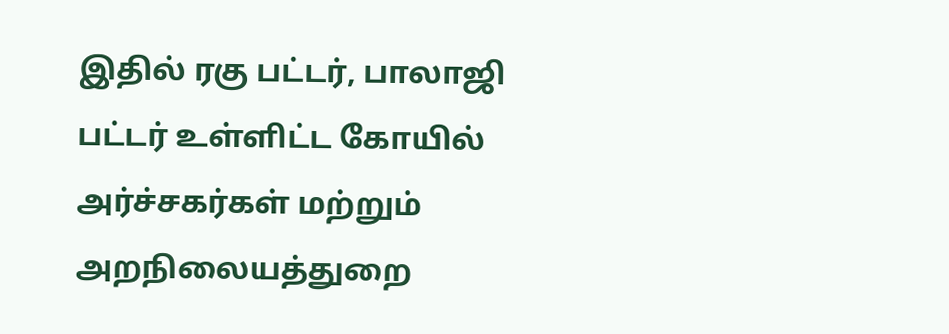இதில் ரகு பட்டர், பாலாஜி பட்டர் உள்ளிட்ட கோயில் அர்ச்சகர்கள் மற்றும் அறநிலையத்துறை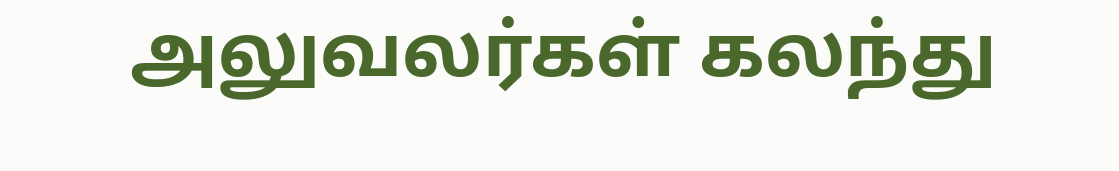அலுவலர்கள் கலந்து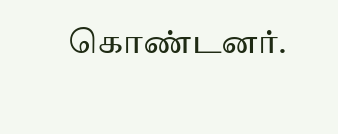கொண்டனர்.